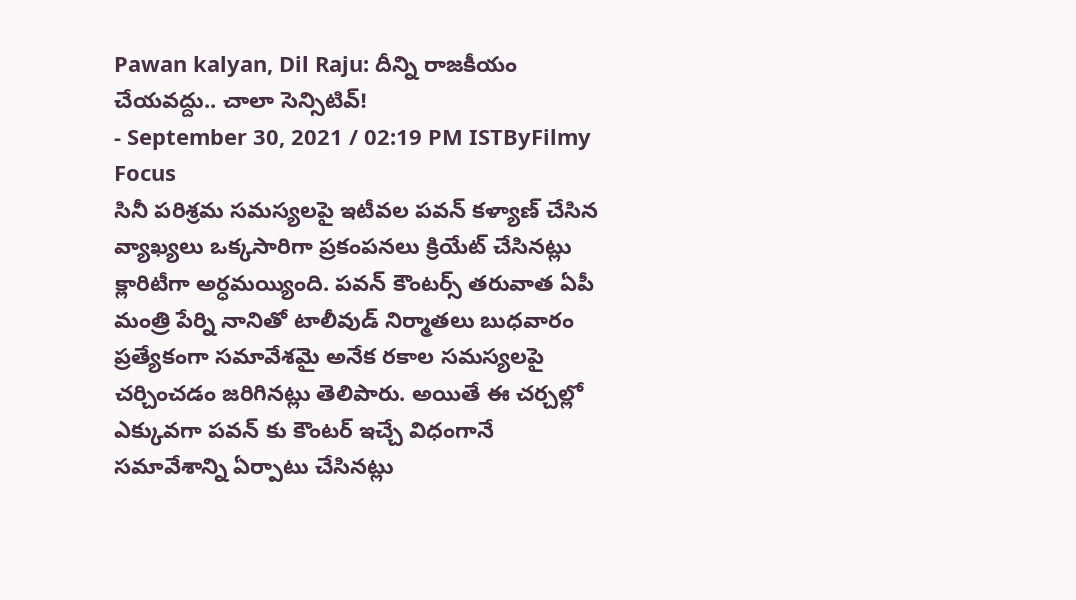Pawan kalyan, Dil Raju: దీన్ని రాజకీయం చేయవద్దు.. చాలా సెన్సిటివ్!
- September 30, 2021 / 02:19 PM ISTByFilmy Focus
సినీ పరిశ్రమ సమస్యలపై ఇటీవల పవన్ కళ్యాణ్ చేసిన వ్యాఖ్యలు ఒక్కసారిగా ప్రకంపనలు క్రియేట్ చేసినట్లు క్లారిటీగా అర్ధమయ్యింది. పవన్ కౌంటర్స్ తరువాత ఏపీ మంత్రి పేర్ని నానితో టాలీవుడ్ నిర్మాతలు బుధవారం ప్రత్యేకంగా సమావేశమై అనేక రకాల సమస్యలపై చర్చించడం జరిగినట్లు తెలిపారు. అయితే ఈ చర్చల్లో ఎక్కువగా పవన్ కు కౌంటర్ ఇచ్చే విధంగానే సమావేశాన్ని ఏర్పాటు చేసినట్లు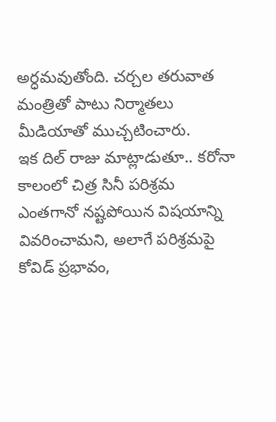అర్ధమవుతోంది. చర్చల తరువాత మంత్రితో పాటు నిర్మాతలు మీడియాతో ముచ్చటించారు.
ఇక దిల్ రాజు మాట్లాడుతూ.. కరోనా కాలంలో చిత్ర సినీ పరిశ్రమ ఎంతగానో నష్టపోయిన విషయాన్ని వివరించామని, అలాగే పరిశ్రమపై కోవిడ్ ప్రభావం,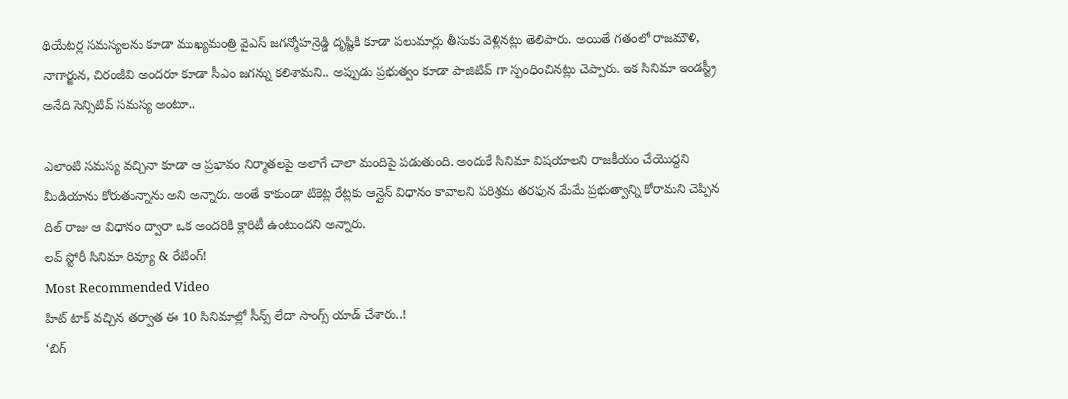థియేటర్ల సమస్యలను కూడా ముఖ్యమంత్రి వైఎస్ జగన్మోహన్రెడ్డి దృష్టికి కూడా పలుమార్లు తీసుకు వెళ్లినట్లు తెలిపారు. అయితే గతంలో రాజమౌళి, నాగార్జున, చిరంజీవి అందరూ కూడా సీఎం జగన్ను కలిశామని.. అప్పుడు ప్రభుత్వం కూడా పాజిటివ్ గా స్పంధించినట్లు చెప్పారు. ఇక సినిమా ఇండస్ట్రీ అనేది సెన్సిటివ్ సమస్య అంటూ..

ఎలాంటి సమస్య వచ్చినా కూడా ఆ ప్రభావం నిర్మాతలపై అలాగే చాలా మందిపై పడుతుంది. అందుకే సినిమా విషయాలని రాజకీయం చేయొద్దని మీడియాను కోరుతున్నాను అని అన్నారు. అంతే కాకుండా టికెట్ల రేట్లకు ఆన్లైన్ విధానం కావాలని పరిశ్రమ తరఫున మేమే ప్రభుత్వాన్ని కోరామని చెప్పిన దిల్ రాజు ఆ విధానం ద్వారా ఒక అందరికి క్లారిటీ ఉంటుందని అన్నారు.
లవ్ స్టోరీ సినిమా రివ్యూ & రేటింగ్!
Most Recommended Video
హిట్ టాక్ వచ్చిన తర్వాత ఈ 10 సినిమాల్లో సీన్స్ లేదా సాంగ్స్ యాడ్ చేశారు..!
‘బిగ్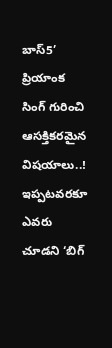బాస్5’ ప్రియాంక సింగ్ గురించి ఆసక్తికరమైన విషయాలు..!
ఇప్పటవరకూ ఎవరు చూడని ‘బిగ్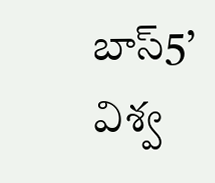బాస్5’ విశ్వ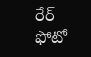రేర్ ఫోటో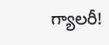గ్యాలరీ!